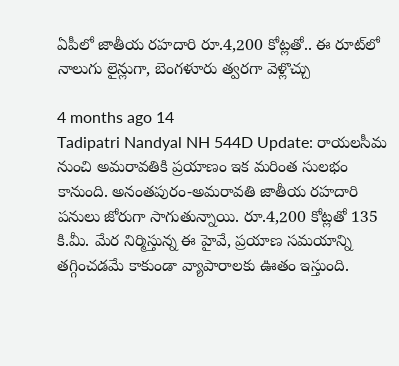ఏపీలో జాతీయ రహదారి రూ.4,200 కోట్లతో.. ఈ రూట్‌లో నాలుగు లైన్లుగా, బెంగళూరు త్వరగా వెళ్లొచ్చు

4 months ago 14
Tadipatri Nandyal NH 544D Update: రాయలసీమ నుంచి అమరావతికి ప్రయాణం ఇక మరింత సులభం కానుంది. అనంతపురం-అమరావతి జాతీయ రహదారి పనులు జోరుగా సాగుతున్నాయి. రూ.4,200 కోట్లతో 135 కి.మీ. మేర నిర్మిస్తున్న ఈ హైవే, ప్రయాణ సమయాన్ని తగ్గించడమే కాకుండా వ్యాపారాలకు ఊతం ఇస్తుంది.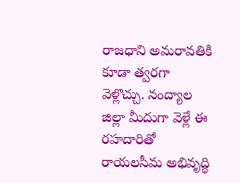రాజధాని అమరావతికి కూడా త్వరగా వెళ్లొచ్చు. నంద్యాల జిల్లా మీదుగా వెళ్లే ఈ రహదారితో రాయలసీమ అభివృద్ధి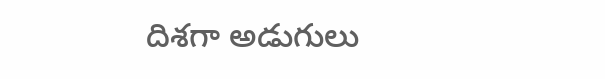దిశగా అడుగులు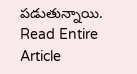పడుతున్నాయి.
Read Entire Article